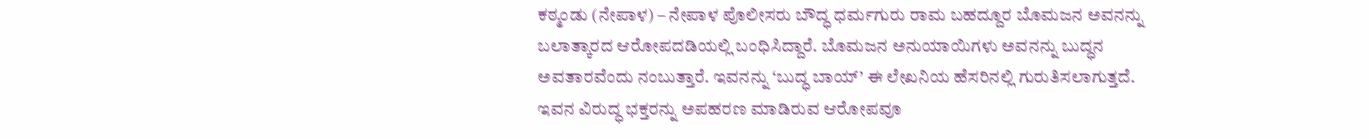ಕಠ್ಮಂಡು (ನೇಪಾಳ) – ನೇಪಾಳ ಪೊಲೀಸರು ಬೌದ್ಧ ಧರ್ಮಗುರು ರಾಮ ಬಹದ್ದೂರ ಬೊಮಜನ ಅವನನ್ನು ಬಲಾತ್ಕಾರದ ಆರೋಪದಡಿಯಲ್ಲಿ ಬಂಧಿಸಿದ್ದಾರೆ. ಬೊಮಜನ ಅನುಯಾಯಿಗಳು ಅವನನ್ನು ಬುದ್ಧನ ಅವತಾರವೆಂದು ನಂಬುತ್ತಾರೆ. ಇವನನ್ನು ‘ಬುದ್ಧ ಬಾಯ್’ ಈ ಲೇಖನಿಯ ಹೆಸರಿನಲ್ಲಿ ಗುರುತಿಸಲಾಗುತ್ತದೆ. ಇವನ ವಿರುದ್ಧ ಭಕ್ತರನ್ನು ಅಪಹರಣ ಮಾಡಿರುವ ಆರೋಪವೂ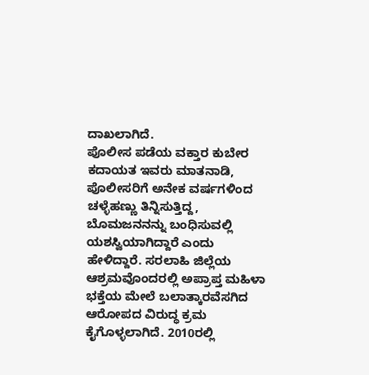ದಾಖಲಾಗಿದೆ.
ಪೊಲೀಸ ಪಡೆಯ ವಕ್ತಾರ ಕುಬೇರ ಕದಾಯತ ಇವರು ಮಾತನಾಡಿ, ಪೊಲೀಸರಿಗೆ ಅನೇಕ ವರ್ಷಗಳಿಂದ ಚಳ್ಳೆಹಣ್ಣು ತಿನ್ನಿಸುತ್ತಿದ್ದ, ಬೊಮಜನನನ್ನು ಬಂಧಿಸುವಲ್ಲಿ ಯಶಸ್ವಿಯಾಗಿದ್ದಾರೆ ಎಂದು ಹೇಳಿದ್ದಾರೆ. ಸರಲಾಹಿ ಜಿಲ್ಲೆಯ ಆಶ್ರಮವೊಂದರಲ್ಲಿ ಅಪ್ರಾಪ್ತ ಮಹಿಳಾ ಭಕ್ತೆಯ ಮೇಲೆ ಬಲಾತ್ಕಾರವೆಸಗಿದ ಆರೋಪದ ವಿರುದ್ಧ ಕ್ರಮ ಕೈಗೊಳ್ಳಲಾಗಿದೆ. 2010ರಲ್ಲಿ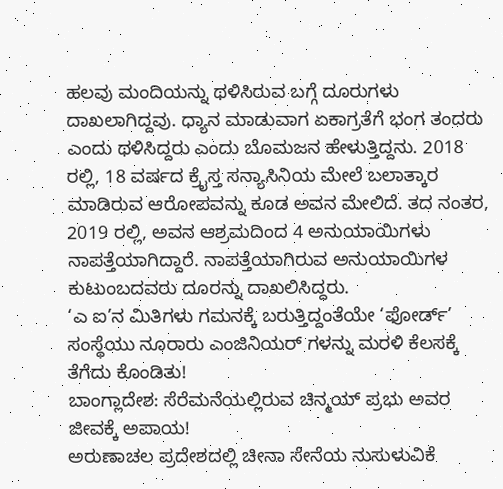ಹಲವು ಮಂದಿಯನ್ನು ಥಳಿಸಿರುವ ಬಗ್ಗೆ ದೂರುಗಳು ದಾಖಲಾಗಿದ್ದವು. ಧ್ಯಾನ ಮಾಡುವಾಗ ಏಕಾಗ್ರತೆಗೆ ಭಂಗ ತಂದರು ಎಂದು ಥಳಿಸಿದ್ದರು ಎಂದು ಬೊಮಜನ ಹೇಳುತ್ತಿದ್ದನು. 2018 ರಲ್ಲಿ, 18 ವರ್ಷದ ಕ್ರೈಸ್ತ ಸನ್ಯಾಸಿನಿಯ ಮೇಲೆ ಬಲಾತ್ಕಾರ ಮಾಡಿರುವ ಆರೋಪವನ್ನು ಕೂಡ ಅವನ ಮೇಲಿದೆ. ತದ ನಂತರ, 2019 ರಲ್ಲಿ, ಅವನ ಆಶ್ರಮದಿಂದ 4 ಅನುಯಾಯಿಗಳು ನಾಪತ್ತೆಯಾಗಿದ್ದಾರೆ. ನಾಪತ್ತೆಯಾಗಿರುವ ಅನುಯಾಯಿಗಳ ಕುಟುಂಬದವರು ದೂರನ್ನು ದಾಖಲಿಸಿದ್ದರು.
‘ಎ ಐ’ನ ಮಿತಿಗಳು ಗಮನಕ್ಕೆ ಬರುತ್ತಿದ್ದಂತೆಯೇ ‘ಫೋರ್ಡ್’ ಸಂಸ್ಥೆಯು ನೂರಾರು ಎಂಜಿನಿಯರ್ ಗಳನ್ನು ಮರಳಿ ಕೆಲಸಕ್ಕೆ ತೆಗೆದು ಕೊಂಡಿತು!
ಬಾಂಗ್ಲಾದೇಶ: ಸೆರೆಮನೆಯಲ್ಲಿರುವ ಚಿನ್ಮಯ್ ಪ್ರಭು ಅವರ ಜೀವಕ್ಕೆ ಅಪಾಯ!
ಅರುಣಾಚಲ ಪ್ರದೇಶದಲ್ಲಿ ಚೀನಾ ಸೇನೆಯ ನುಸುಳುವಿಕೆ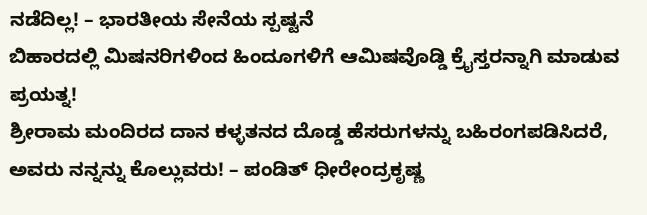ನಡೆದಿಲ್ಲ! – ಭಾರತೀಯ ಸೇನೆಯ ಸ್ಪಷ್ಟನೆ
ಬಿಹಾರದಲ್ಲಿ ಮಿಷನರಿಗಳಿಂದ ಹಿಂದೂಗಳಿಗೆ ಆಮಿಷವೊಡ್ಡಿ ಕ್ರೈಸ್ತರನ್ನಾಗಿ ಮಾಡುವ ಪ್ರಯತ್ನ!
ಶ್ರೀರಾಮ ಮಂದಿರದ ದಾನ ಕಳ್ಳತನದ ದೊಡ್ಡ ಹೆಸರುಗಳನ್ನು ಬಹಿರಂಗಪಡಿಸಿದರೆ, ಅವರು ನನ್ನನ್ನು ಕೊಲ್ಲುವರು! – ಪಂಡಿತ್ ಧೀರೇಂದ್ರಕೃಷ್ಣ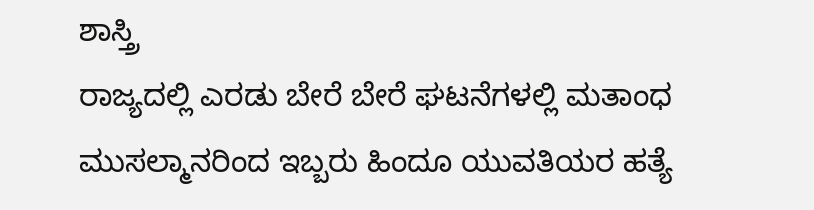ಶಾಸ್ತ್ರಿ
ರಾಜ್ಯದಲ್ಲಿ ಎರಡು ಬೇರೆ ಬೇರೆ ಘಟನೆಗಳಲ್ಲಿ ಮತಾಂಧ ಮುಸಲ್ಮಾನರಿಂದ ಇಬ್ಬರು ಹಿಂದೂ ಯುವತಿಯರ ಹತ್ಯೆ